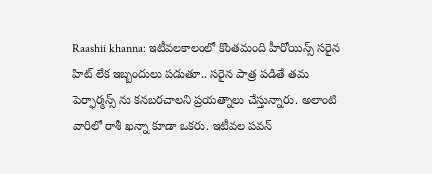Raashii khanna: ఇటీవలకాలంలో కొంతమంది హీరోయిన్స్ సరైన హిట్ లేక ఇబ్బందులు పడుతూ.. సరైన పాత్ర పడితే తమ పెర్ఫార్మన్స్ ను కనబరచాలని ప్రయత్నాలు చేస్తున్నారు. అలాంటి వారిలో రాశీ ఖన్నా కూడా ఒకరు. ఇటీవల పవన్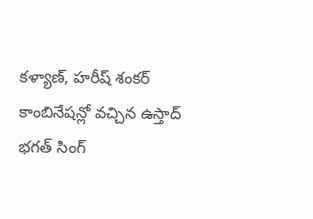కళ్యాణ్, హరీష్ శంకర్ కాంబినేషన్లో వచ్చిన ఉస్తాద్ భగత్ సింగ్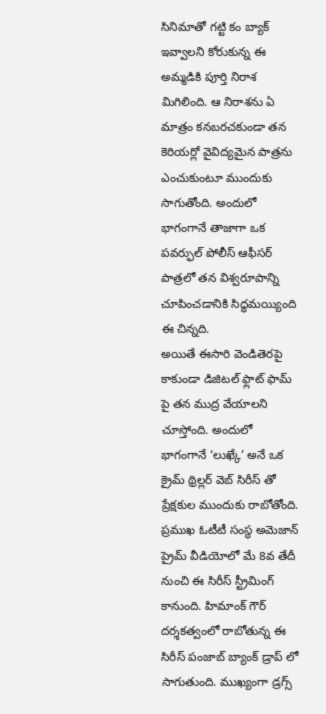సినిమాతో గట్టి కం బ్యాక్ ఇవ్వాలని కోరుకున్న ఈ అమ్మడికి పూర్తి నిరాశ మిగిలింది. ఆ నిరాశను ఏ మాత్రం కనబరచకుండా తన కెరియర్లో వైవిద్యమైన పాత్రను ఎంచుకుంటూ ముందుకు సాగుతోంది. అందులో భాగంగానే తాజాగా ఒక పవర్ఫుల్ పోలీస్ ఆఫీసర్ పాత్రలో తన విశ్వరూపాన్ని చూపించడానికి సిద్ధమయ్యింది ఈ చిన్నది.
అయితే ఈసారి వెండితెరపై కాకుండా డిజిటల్ ఫ్లాట్ ఫామ్ పై తన ముద్ర వేయాలని చూస్తోంది. అందులో భాగంగానే ‘లుఖ్కే’ అనే ఒక క్రైమ్ థ్రిల్లర్ వెబ్ సిరీస్ తో ప్రేక్షకుల ముందుకు రాబోతోంది. ప్రముఖ ఓటీటీ సంస్థ అమెజాన్ ప్రైమ్ వీడియోలో మే 8వ తేదీ నుంచి ఈ సిరీస్ స్ట్రీమింగ్ కానుంది. హిమాంక్ గౌర్ దర్శకత్వంలో రాబోతున్న ఈ సిరీస్ పంజాబ్ బ్యాంక్ డ్రాప్ లో సాగుతుంది. ముఖ్యంగా డ్రగ్స్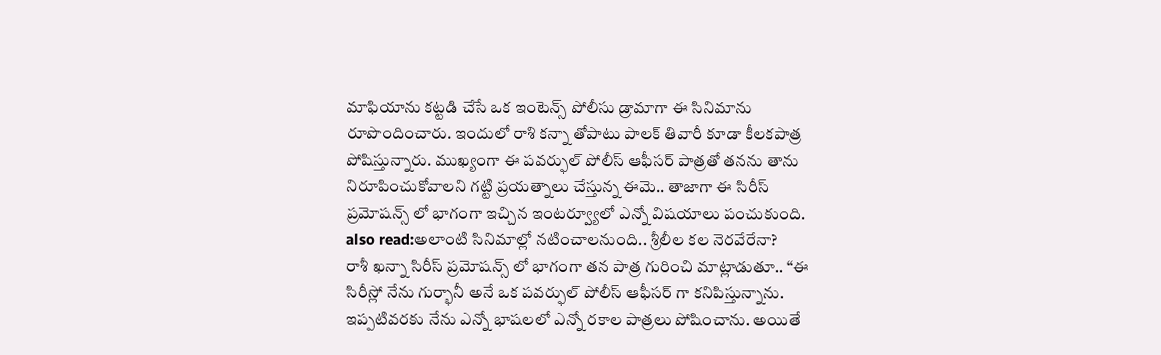మాఫియాను కట్టడి చేసే ఒక ఇంటెన్స్ పోలీసు డ్రామాగా ఈ సినిమాను రూపొందించారు. ఇందులో రాశి కన్నా తోపాటు పాలక్ తివారీ కూడా కీలకపాత్ర పోషిస్తున్నారు. ముఖ్యంగా ఈ పవర్ఫుల్ పోలీస్ ఆఫీసర్ పాత్రతో తనను తాను నిరూపించుకోవాలని గట్టి ప్రయత్నాలు చేస్తున్న ఈమె.. తాజాగా ఈ సిరీస్ ప్రమోషన్స్ లో భాగంగా ఇచ్చిన ఇంటర్వ్యూలో ఎన్నో విషయాలు పంచుకుంది.
also read:అలాంటి సినిమాల్లో నటించాలనుంది.. శ్రీలీల కల నెరవేరేనా?
రాశీ ఖన్నా సిరీస్ ప్రమోషన్స్ లో భాగంగా తన పాత్ర గురించి మాట్లాడుతూ.. “ఈ సిరీస్లో నేను గుర్భానీ అనే ఒక పవర్ఫుల్ పోలీస్ ఆఫీసర్ గా కనిపిస్తున్నాను. ఇప్పటివరకు నేను ఎన్నో భాషలలో ఎన్నో రకాల పాత్రలు పోషించాను. అయితే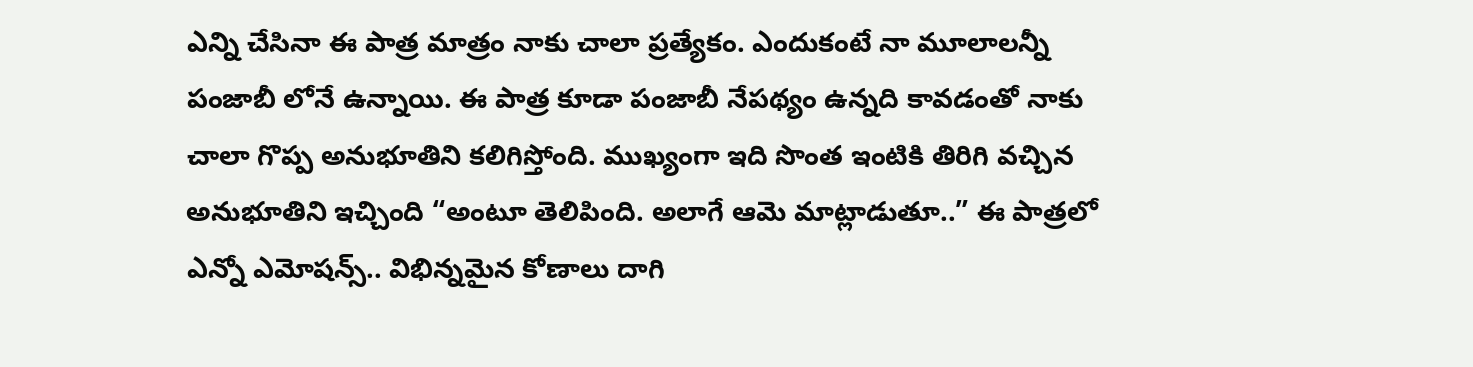ఎన్ని చేసినా ఈ పాత్ర మాత్రం నాకు చాలా ప్రత్యేకం. ఎందుకంటే నా మూలాలన్నీ పంజాబీ లోనే ఉన్నాయి. ఈ పాత్ర కూడా పంజాబీ నేపథ్యం ఉన్నది కావడంతో నాకు చాలా గొప్ప అనుభూతిని కలిగిస్తోంది. ముఖ్యంగా ఇది సొంత ఇంటికి తిరిగి వచ్చిన అనుభూతిని ఇచ్చింది “అంటూ తెలిపింది. అలాగే ఆమె మాట్లాడుతూ..” ఈ పాత్రలో ఎన్నో ఎమోషన్స్.. విభిన్నమైన కోణాలు దాగి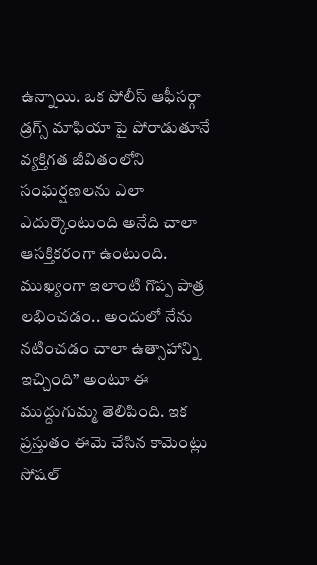ఉన్నాయి. ఒక పోలీస్ ఆఫీసర్గా డ్రగ్స్ మాఫియా పై పోరాడుతూనే వ్యక్తిగత జీవితంలోని సంఘర్షణలను ఎలా ఎదుర్కొంటుంది అనేది చాలా ఆసక్తికరంగా ఉంటుంది. ముఖ్యంగా ఇలాంటి గొప్ప పాత్ర లభించడం.. అందులో నేను నటించడం చాలా ఉత్సాహాన్ని ఇచ్చింది” అంటూ ఈ ముద్దుగుమ్మ తెలిపింది. ఇక ప్రస్తుతం ఈమె చేసిన కామెంట్లు సోషల్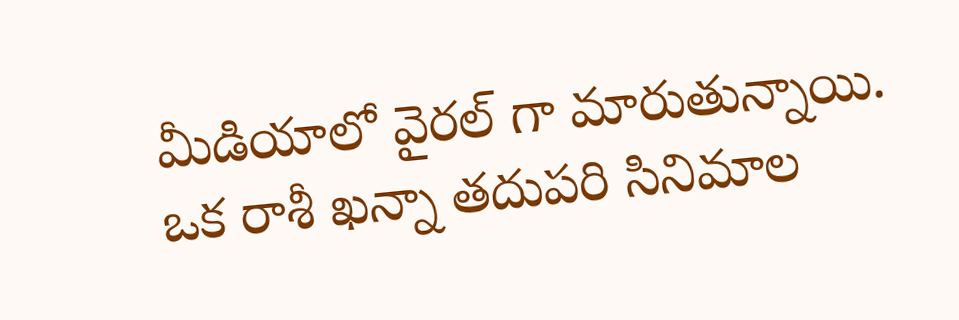మీడియాలో వైరల్ గా మారుతున్నాయి. ఒక రాశీ ఖన్నా తదుపరి సినిమాల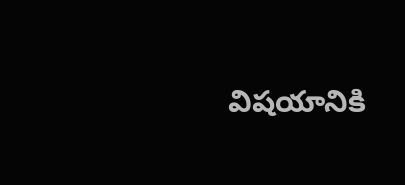విషయానికి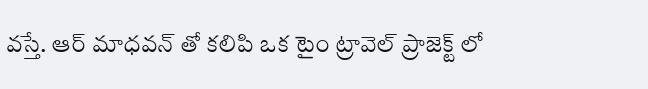వస్తే. ఆర్ మాధవన్ తో కలిపి ఒక టైం ట్రావెల్ ప్రాజెక్ట్ లో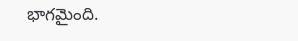భాగమైంది.